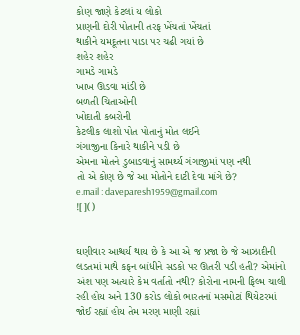કોણ જાણે કેટલાં ય લોકો
પ્રાણની દોરી પોતાની તરફ ખેંચતાં ખેંચતાં
થાકીને યમદૂતના પાડા પર ચઢી ગયાં છે
શહેર શહેર
ગામડે ગામડે
ખાખ ઊડવા માંડી છે
બળતી ચિતાઓની
ખોદાતી કબરોની
કેટલીક લાશો પોત પોતાનું મોત લઈને
ગંગાજીના કિનારે થાકીને પડી છે
એમના મોતને ડુબાડવાનું સામર્થ્ય ગંગાજીમાં પણ નથી
તો એ કોણ છે જે આ મોતોને દાટી દેવા માંગે છે?
e.mail : daveparesh1959@gmail.com
![]()


ઘણીવાર આશ્ચર્ય થાય છે કે આ એ જ પ્રજા છે જે આઝાદીની લડતમાં માથે કફન બાંધીને સડકો પર ઊતરી પડી હતી? એમાંનો અંશ પણ અત્યારે કેમ વર્તાતો નથી? કોરોના નામની ફિલ્મ ચાલી રહી હોય અને 130 કરોડ લોકો ભારતનાં મસમોટાં થિયેટરમાં જોઈ રહ્યાં હોય તેમ મરણ માણી રહ્યાં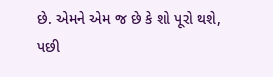છે. એમને એમ જ છે કે શો પૂરો થશે, પછી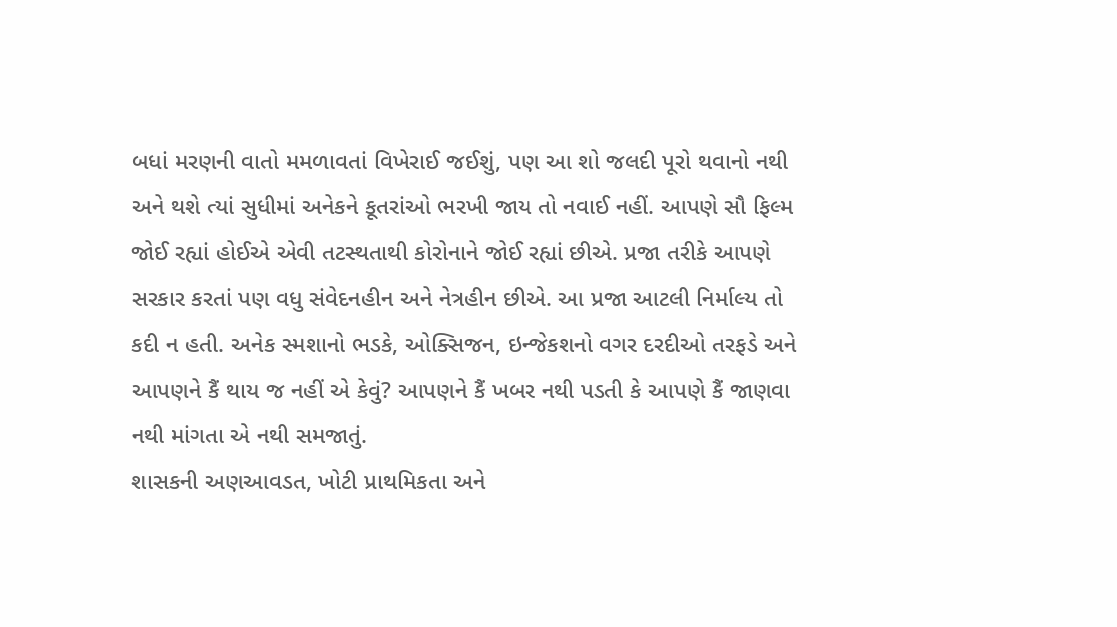બધાં મરણની વાતો મમળાવતાં વિખેરાઈ જઈશું, પણ આ શો જલદી પૂરો થવાનો નથી અને થશે ત્યાં સુધીમાં અનેકને કૂતરાંઓ ભરખી જાય તો નવાઈ નહીં. આપણે સૌ ફિલ્મ જોઈ રહ્યાં હોઈએ એવી તટસ્થતાથી કોરોનાને જોઈ રહ્યાં છીએ. પ્રજા તરીકે આપણે સરકાર કરતાં પણ વધુ સંવેદનહીન અને નેત્રહીન છીએ. આ પ્રજા આટલી નિર્માલ્ય તો કદી ન હતી. અનેક સ્મશાનો ભડકે, ઓક્સિજન, ઇન્જેકશનો વગર દરદીઓ તરફડે અને આપણને કૈં થાય જ નહીં એ કેવું? આપણને કૈં ખબર નથી પડતી કે આપણે કૈં જાણવા નથી માંગતા એ નથી સમજાતું.
શાસકની અણઆવડત, ખોટી પ્રાથમિકતા અને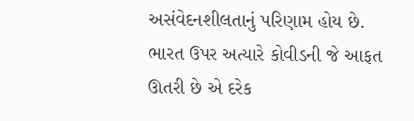અસંવેદનશીલતાનું પરિણામ હોય છે. ભારત ઉપર અત્યારે કોવીડની જે આફત ઊતરી છે એ દરેક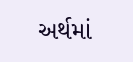અર્થમાં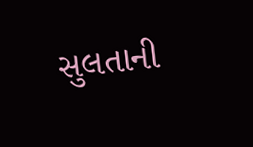સુલતાની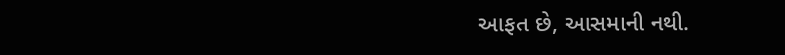આફત છે, આસમાની નથી.